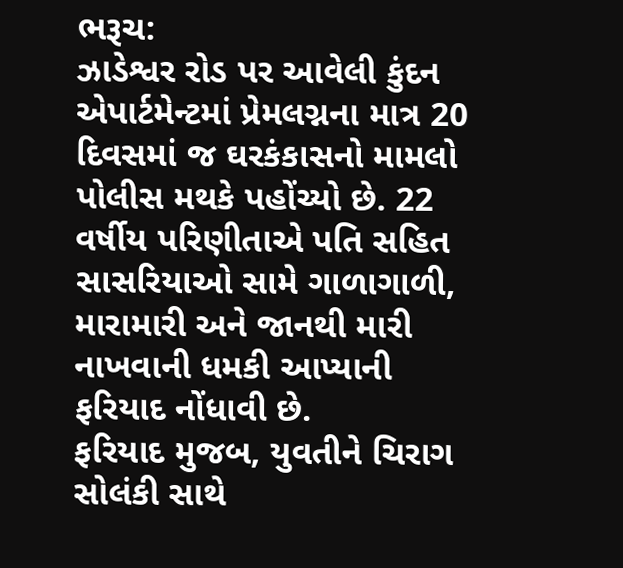ભરૂચ:
ઝાડેશ્વર રોડ પર આવેલી કુંદન એપાર્ટમેન્ટમાં પ્રેમલગ્નના માત્ર 20 દિવસમાં જ ઘરકંકાસનો મામલો પોલીસ મથકે પહોંચ્યો છે. 22 વર્ષીય પરિણીતાએ પતિ સહિત સાસરિયાઓ સામે ગાળાગાળી, મારામારી અને જાનથી મારી નાખવાની ધમકી આપ્યાની ફરિયાદ નોંધાવી છે.
ફરિયાદ મુજબ, યુવતીને ચિરાગ સોલંકી સાથે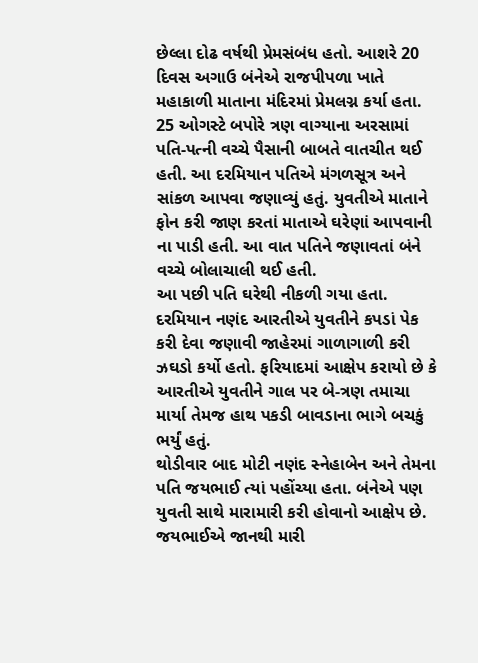છેલ્લા દોઢ વર્ષથી પ્રેમસંબંધ હતો. આશરે 20 દિવસ અગાઉ બંનેએ રાજપીપળા ખાતે મહાકાળી માતાના મંદિરમાં પ્રેમલગ્ન કર્યા હતા. 25 ઓગસ્ટે બપોરે ત્રણ વાગ્યાના અરસામાં પતિ-પત્ની વચ્ચે પૈસાની બાબતે વાતચીત થઈ હતી. આ દરમિયાન પતિએ મંગળસૂત્ર અને સાંકળ આપવા જણાવ્યું હતું. યુવતીએ માતાને ફોન કરી જાણ કરતાં માતાએ ઘરેણાં આપવાની ના પાડી હતી. આ વાત પતિને જણાવતાં બંને વચ્ચે બોલાચાલી થઈ હતી.
આ પછી પતિ ઘરેથી નીકળી ગયા હતા. દરમિયાન નણંદ આરતીએ યુવતીને કપડાં પેક કરી દેવા જણાવી જાહેરમાં ગાળાગાળી કરી ઝઘડો કર્યો હતો. ફરિયાદમાં આક્ષેપ કરાયો છે કે આરતીએ યુવતીને ગાલ પર બે-ત્રણ તમાચા માર્યા તેમજ હાથ પકડી બાવડાના ભાગે બચકું ભર્યું હતું.
થોડીવાર બાદ મોટી નણંદ સ્નેહાબેન અને તેમના પતિ જયભાઈ ત્યાં પહોંચ્યા હતા. બંનેએ પણ યુવતી સાથે મારામારી કરી હોવાનો આક્ષેપ છે. જયભાઈએ જાનથી મારી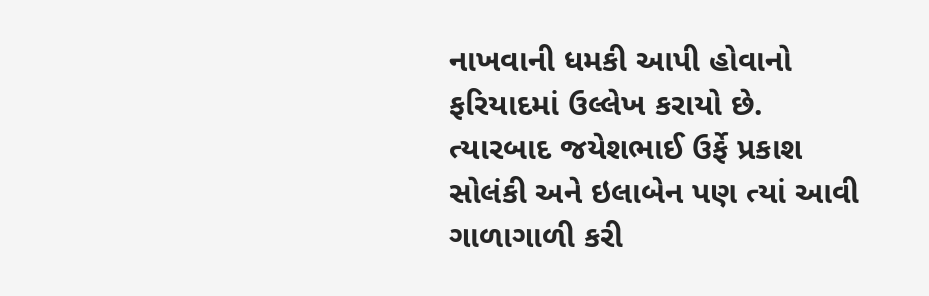નાખવાની ધમકી આપી હોવાનો ફરિયાદમાં ઉલ્લેખ કરાયો છે. ત્યારબાદ જયેશભાઈ ઉર્ફે પ્રકાશ સોલંકી અને ઇલાબેન પણ ત્યાં આવી ગાળાગાળી કરી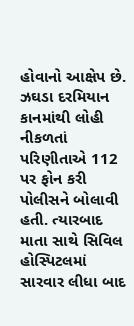હોવાનો આક્ષેપ છે.
ઝઘડા દરમિયાન કાનમાંથી લોહી નીકળતાં પરિણીતાએ 112 પર ફોન કરી પોલીસને બોલાવી હતી. ત્યારબાદ માતા સાથે સિવિલ હોસ્પિટલમાં સારવાર લીધા બાદ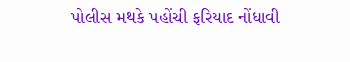પોલીસ મથકે પહોંચી ફરિયાદ નોંધાવી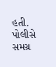હતી. પોલીસે સમગ્ર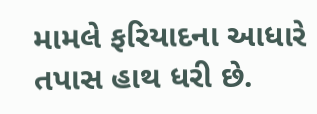મામલે ફરિયાદના આધારે તપાસ હાથ ધરી છે.